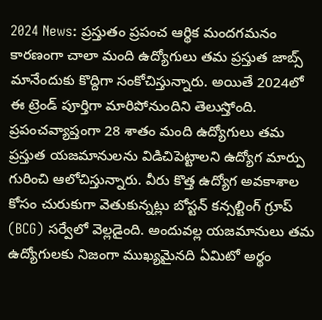2024 News: ప్రస్తుతం ప్రపంచ ఆర్థిక మందగమనం కారణంగా చాలా మంది ఉద్యోగులు తమ ప్రస్తుత జాబ్స్ మానేందుకు కొద్దిగా సంకోచిస్తున్నారు. అయితే 2024లో ఈ ట్రెండ్ పూర్తిగా మారిపోనుందిని తెలుస్తోంది.
ప్రపంచవ్యాప్తంగా 28 శాతం మంది ఉద్యోగులు తమ ప్రస్తుత యజమానులను విడిచిపెట్టాలని ఉద్యోగ మార్పు గురించి ఆలోచిస్తున్నారు. వీరు కొత్త ఉద్యోగ అవకాశాల కోసం చురుకుగా వెతుకున్నట్లు బోస్టన్ కన్సల్టింగ్ గ్రూప్ (BCG) సర్వేలో వెల్లడైంది. అందువల్ల యజమానులు తమ ఉద్యోగులకు నిజంగా ముఖ్యమైనది ఏమిటో అర్థం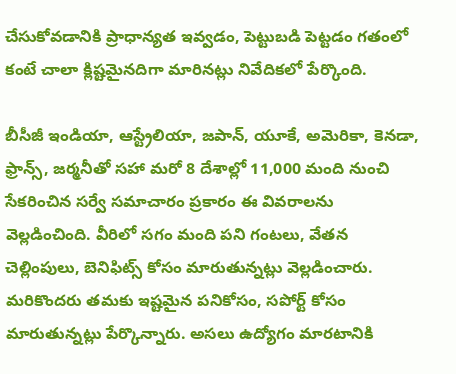చేసుకోవడానికి ప్రాధాన్యత ఇవ్వడం, పెట్టుబడి పెట్టడం గతంలో కంటే చాలా క్లిష్టమైనదిగా మారినట్లు నివేదికలో పేర్కొంది.

బీసీజీ ఇండియా, ఆస్ట్రేలియా, జపాన్, యూకే, అమెరికా, కెనడా, ఫ్రాన్స్, జర్మనీతో సహా మరో 8 దేశాల్లో 11,000 మంది నుంచి సేకరించిన సర్వే సమాచారం ప్రకారం ఈ వివరాలను వెల్లడించింది. వీరిలో సగం మంది పని గంటలు, వేతన చెల్లింపులు, బెనిఫిట్స్ కోసం మారుతున్నట్లు వెల్లడించారు. మరికొందరు తమకు ఇష్టమైన పనికోసం, సపోర్ట్ కోసం మారుతున్నట్లు పేర్కొన్నారు. అసలు ఉద్యోగం మారటానికి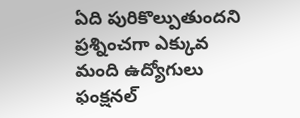ఏది పురికొల్పుతుందని ప్రశ్నించగా ఎక్కువ మంది ఉద్యోగులు ఫంక్షనల్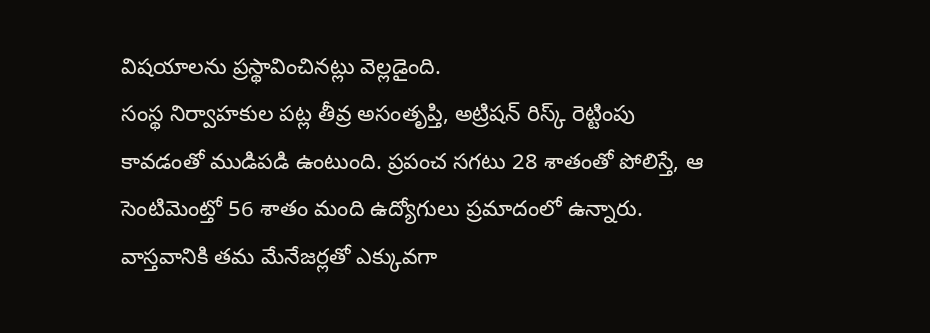విషయాలను ప్రస్థావించినట్లు వెల్లడైంది.
సంస్థ నిర్వాహకుల పట్ల తీవ్ర అసంతృప్తి, అట్రిషన్ రిస్క్ రెట్టింపు కావడంతో ముడిపడి ఉంటుంది. ప్రపంచ సగటు 28 శాతంతో పోలిస్తే, ఆ సెంటిమెంట్తో 56 శాతం మంది ఉద్యోగులు ప్రమాదంలో ఉన్నారు. వాస్తవానికి తమ మేనేజర్లతో ఎక్కువగా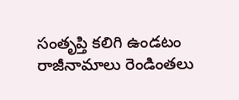సంతృప్తి కలిగి ఉండటం రాజీనామాలు రెండింతలు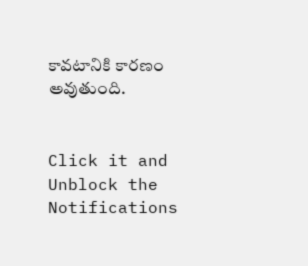కావటానికి కారణం అవుతుంది.


Click it and Unblock the Notifications